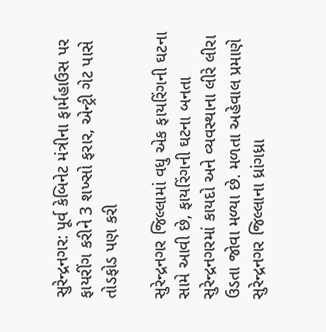સુરેન્દ્રનગર: પૂર્વ કેબિનેટ મંત્રીના ફાર્મહાઉસ પર ફાયરીંગ કરીને 3 શખ્સો ફરાર, એન્ટ્રી ગેટ પાસે તોડફોડ પણ કરી

સુરેન્દ્રનગર જિલ્લામાં વધુ એક ફાયરિંગની ઘટના સામે આવી છે, ફાયરિંગની ઘટના બનતા સુરેન્દ્રનગરમાં કાયદો અને વ્યવસ્થાના લીરે લીરા ઉડતા જોવા મળ્યા છે. મળતા અહેવાલ પ્રમાણે સુરેન્દ્રનગર જિલ્લાના ધ્રાંગધ્રા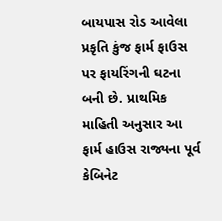બાયપાસ રોડ આવેલા પ્રકૃતિ કુંજ ફાર્મ ફાઉસ પર ફાયરિંગની ઘટના બની છે. પ્રાથમિક માહિતી અનુસાર આ ફાર્મ હાઉસ રાજ્યના પૂર્વ કેબિનેટ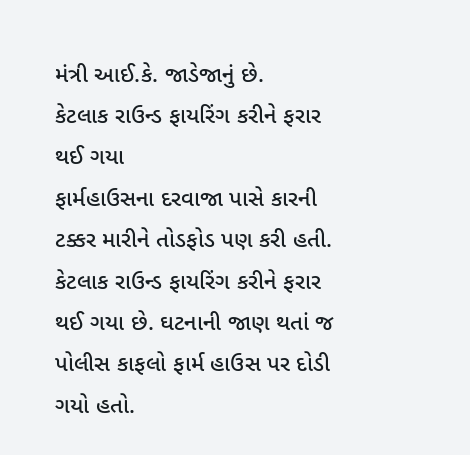મંત્રી આઈ.કે. જાડેજાનું છે.
કેટલાક રાઉન્ડ ફાયરિંગ કરીને ફરાર થઈ ગયા
ફાર્મહાઉસના દરવાજા પાસે કારની ટક્કર મારીને તોડફોડ પણ કરી હતી. કેટલાક રાઉન્ડ ફાયરિંગ કરીને ફરાર થઈ ગયા છે. ઘટનાની જાણ થતાં જ પોલીસ કાફલો ફાર્મ હાઉસ પર દોડી ગયો હતો.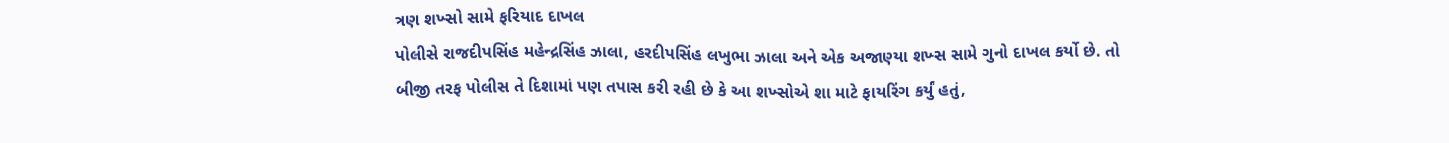ત્રણ શખ્સો સામે ફરિયાદ દાખલ
પોલીસે રાજદીપસિંહ મહેન્દ્રસિંહ ઝાલા, હરદીપસિંહ લખુભા ઝાલા અને એક અજાણ્યા શખ્સ સામે ગુનો દાખલ કર્યો છે. તો બીજી તરફ પોલીસ તે દિશામાં પણ તપાસ કરી રહી છે કે આ શખ્સોએ શા માટે ફાયરિંગ કર્યું હતું,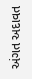અંગત અદાવત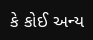કે કોઈ અન્ય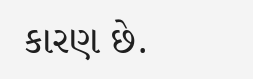કારણ છે.